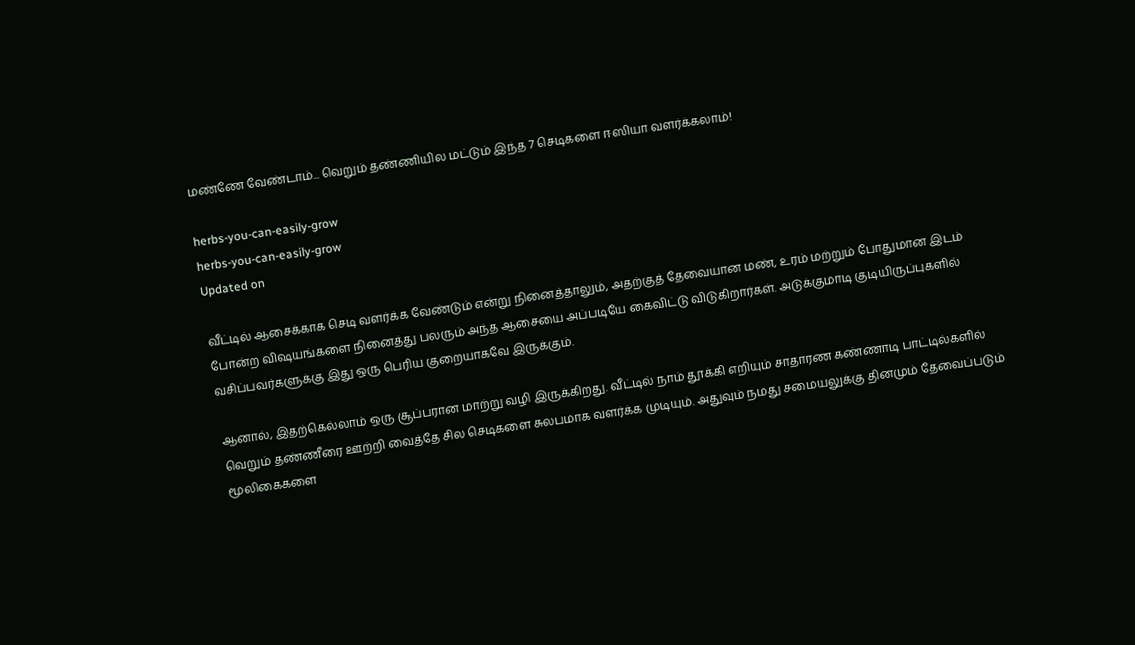மண்ணே வேண்டாம்... வெறும் தண்ணியில மட்டும் இந்த 7 செடிகளை ஈஸியா வளர்க்கலாம்!

herbs-you-can-easily-grow
herbs-you-can-easily-grow
Updated on

வீட்டில் ஆசைக்காக செடி வளர்க்க வேண்டும் என்று நினைத்தாலும், அதற்குத் தேவையான மண், உரம் மற்றும் போதுமான இடம் போன்ற விஷயங்களை நினைத்து பலரும் அந்த ஆசையை அப்படியே கைவிட்டு விடுகிறார்கள். அடுக்குமாடி குடியிருப்புகளில் வசிப்பவர்களுக்கு இது ஒரு பெரிய குறையாகவே இருக்கும்.

ஆனால், இதற்கெல்லாம் ஒரு சூப்பரான மாற்று வழி இருக்கிறது. வீட்டில் நாம் தூக்கி எறியும் சாதாரண கண்ணாடி பாட்டில்களில் வெறும் தண்ணீரை ஊற்றி வைத்தே சில செடிகளை சுலபமாக வளர்க்க முடியும். அதுவும் நமது சமையலுக்கு தினமும் தேவைப்படும் மூலிகைகளை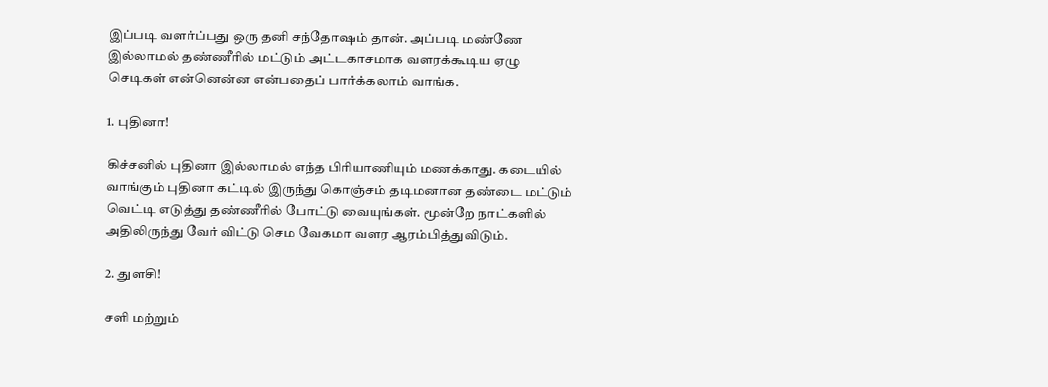இப்படி வளர்ப்பது ஒரு தனி சந்தோஷம் தான். அப்படி மண்ணே இல்லாமல் தண்ணீரில் மட்டும் அட்டகாசமாக வளரக்கூடிய ஏழு செடிகள் என்னென்ன என்பதைப் பார்க்கலாம் வாங்க.

1. புதினா!

கிச்சனில் புதினா இல்லாமல் எந்த பிரியாணியும் மணக்காது. கடையில் வாங்கும் புதினா கட்டில் இருந்து கொஞ்சம் தடிமனான தண்டை மட்டும் வெட்டி எடுத்து தண்ணீரில் போட்டு வையுங்கள். மூன்றே நாட்களில் அதிலிருந்து வேர் விட்டு செம வேகமா வளர ஆரம்பித்துவிடும்.

2. துளசி!

சளி மற்றும்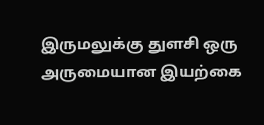இருமலுக்கு துளசி ஒரு அருமையான இயற்கை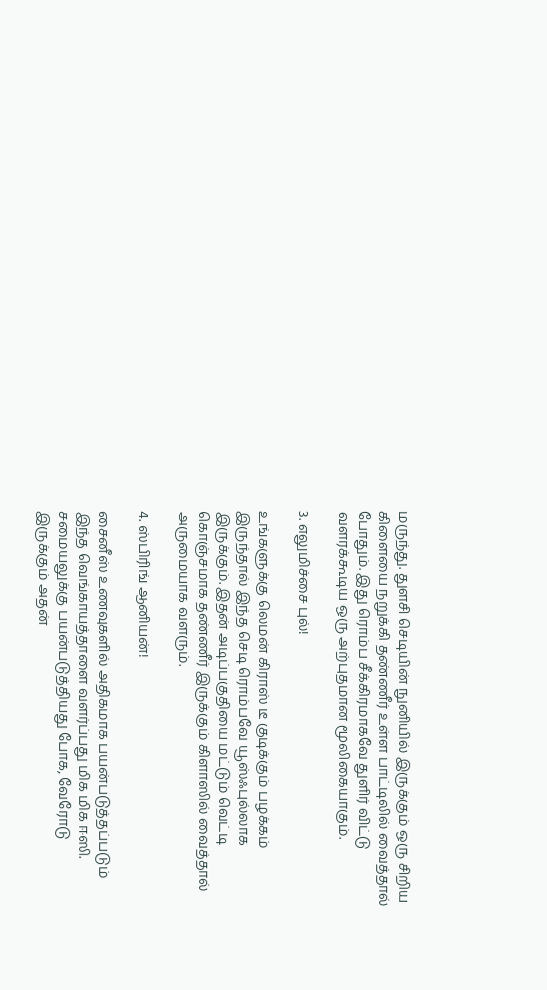மருந்து. துளசி செடியின் நுனியில் இருக்கும் ஒரு சிறிய கிளையை நறுக்கி தண்ணீர் உள்ள பாட்டிலில் வைத்தால் போதும். இது ரொம்ப சீக்கிரமாகவே துளிர் விட்டு வளரக்கூடிய ஒரு அற்புதமான மூலிகையாகும்.

3. எலுமிச்சை புல்!

உங்களுக்கு லெமன் கிராஸ் டீ குடிக்கும் பழக்கம் இருந்தால் இந்த செடி ரொம்பவே யூஸ்ஃபுல்லாக இருக்கும். இதன் அடிப்பகுதியை மட்டும் வெட்டி கொஞ்சமாக தண்ணீர் இருக்கும் கிளாஸில் வைத்தால் அருமையாக வளரும்.

4. ஸ்பிரிங் ஆனியன்!

சைனீஸ் உணவுகளில் அதிகமாக பயன்படுத்தப்படும் இந்த வெங்காயத்தாளை வளர்ப்பது மிக மிக ஈஸி. சமையலுக்கு பயன்படுத்தியது போக, வேரோடு இருக்கும் அதன்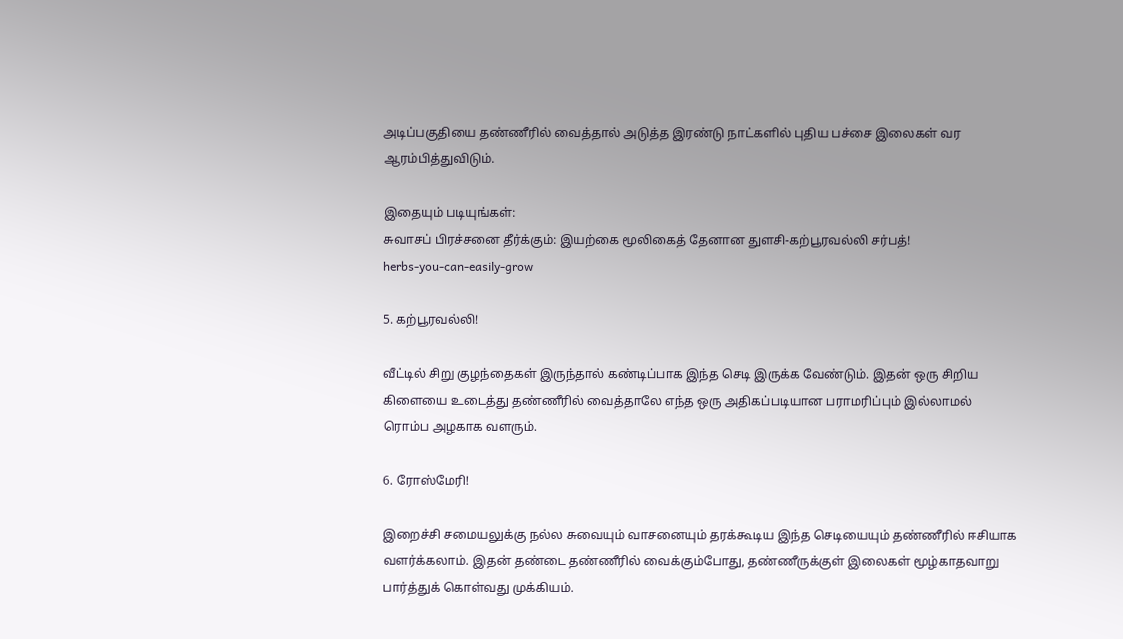அடிப்பகுதியை தண்ணீரில் வைத்தால் அடுத்த இரண்டு நாட்களில் புதிய பச்சை இலைகள் வர ஆரம்பித்துவிடும்.

இதையும் படியுங்கள்:
சுவாசப் பிரச்சனை தீர்க்கும்: இயற்கை மூலிகைத் தேனான துளசி-கற்பூரவல்லி சர்பத்!
herbs-you-can-easily-grow

5. கற்பூரவல்லி!

வீட்டில் சிறு குழந்தைகள் இருந்தால் கண்டிப்பாக இந்த செடி இருக்க வேண்டும். இதன் ஒரு சிறிய கிளையை உடைத்து தண்ணீரில் வைத்தாலே எந்த ஒரு அதிகப்படியான பராமரிப்பும் இல்லாமல் ரொம்ப அழகாக வளரும்.

6. ரோஸ்மேரி!

இறைச்சி சமையலுக்கு நல்ல சுவையும் வாசனையும் தரக்கூடிய இந்த செடியையும் தண்ணீரில் ஈசியாக வளர்க்கலாம். இதன் தண்டை தண்ணீரில் வைக்கும்போது, தண்ணீருக்குள் இலைகள் மூழ்காதவாறு பார்த்துக் கொள்வது முக்கியம்.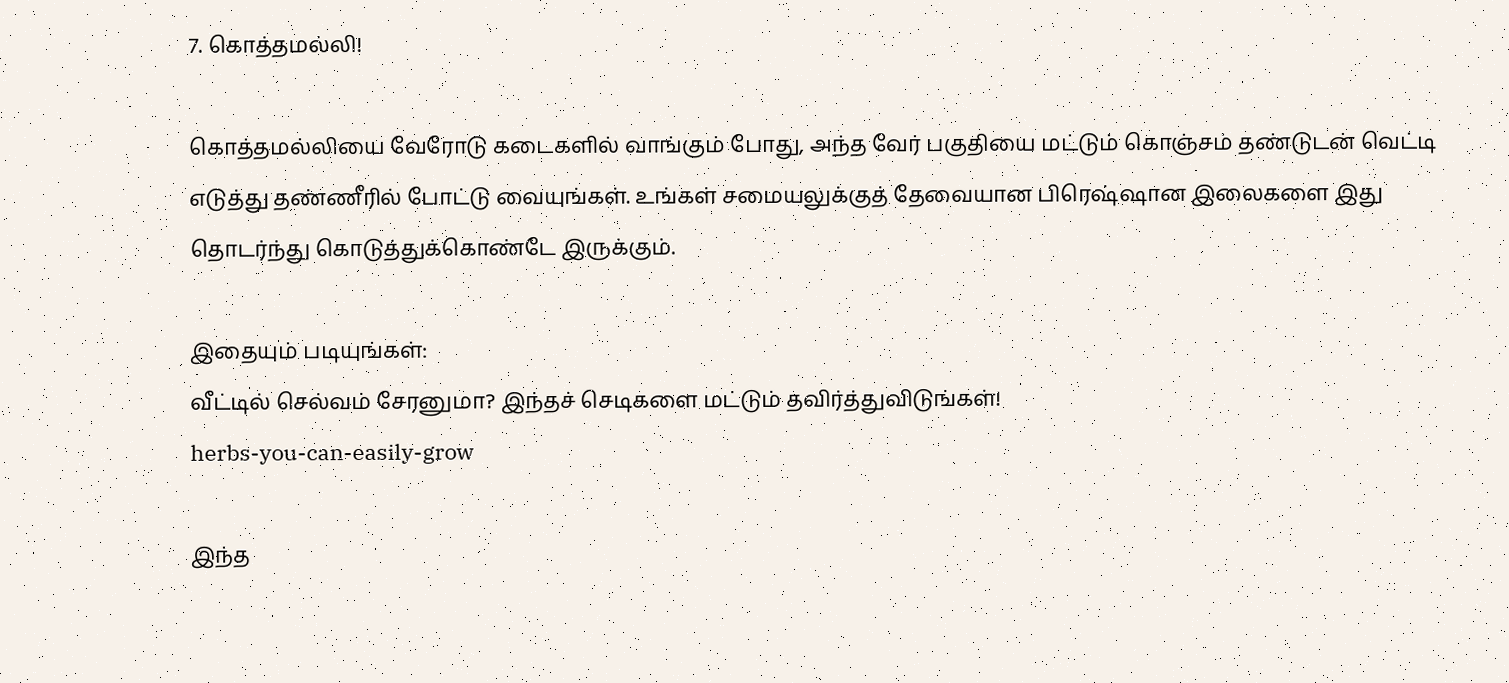7. கொத்தமல்லி!

கொத்தமல்லியை வேரோடு கடைகளில் வாங்கும் போது, அந்த வேர் பகுதியை மட்டும் கொஞ்சம் தண்டுடன் வெட்டி எடுத்து தண்ணீரில் போட்டு வையுங்கள். உங்கள் சமையலுக்குத் தேவையான பிரெஷ்ஷான இலைகளை இது தொடர்ந்து கொடுத்துக்கொண்டே இருக்கும்.

இதையும் படியுங்கள்:
வீட்டில் செல்வம் சேரனுமா? இந்தச் செடிகளை மட்டும் தவிர்த்துவிடுங்கள்!
herbs-you-can-easily-grow

இந்த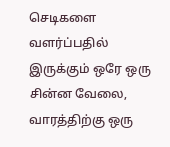செடிகளை வளர்ப்பதில் இருக்கும் ஒரே ஒரு சின்ன வேலை, வாரத்திற்கு ஒரு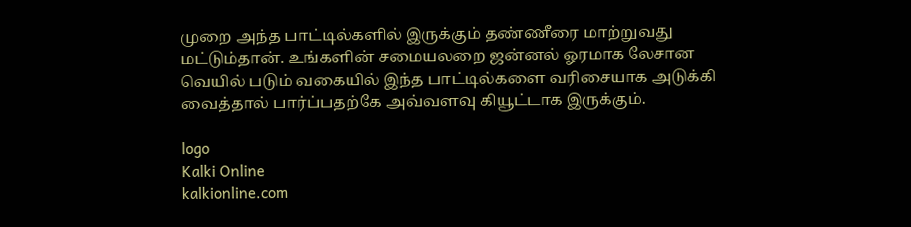முறை அந்த பாட்டில்களில் இருக்கும் தண்ணீரை மாற்றுவது மட்டும்தான். உங்களின் சமையலறை ஜன்னல் ஓரமாக லேசான வெயில் படும் வகையில் இந்த பாட்டில்களை வரிசையாக அடுக்கி வைத்தால் பார்ப்பதற்கே அவ்வளவு கியூட்டாக இருக்கும்.

logo
Kalki Online
kalkionline.com